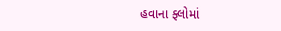હવાના ફ્લોમાં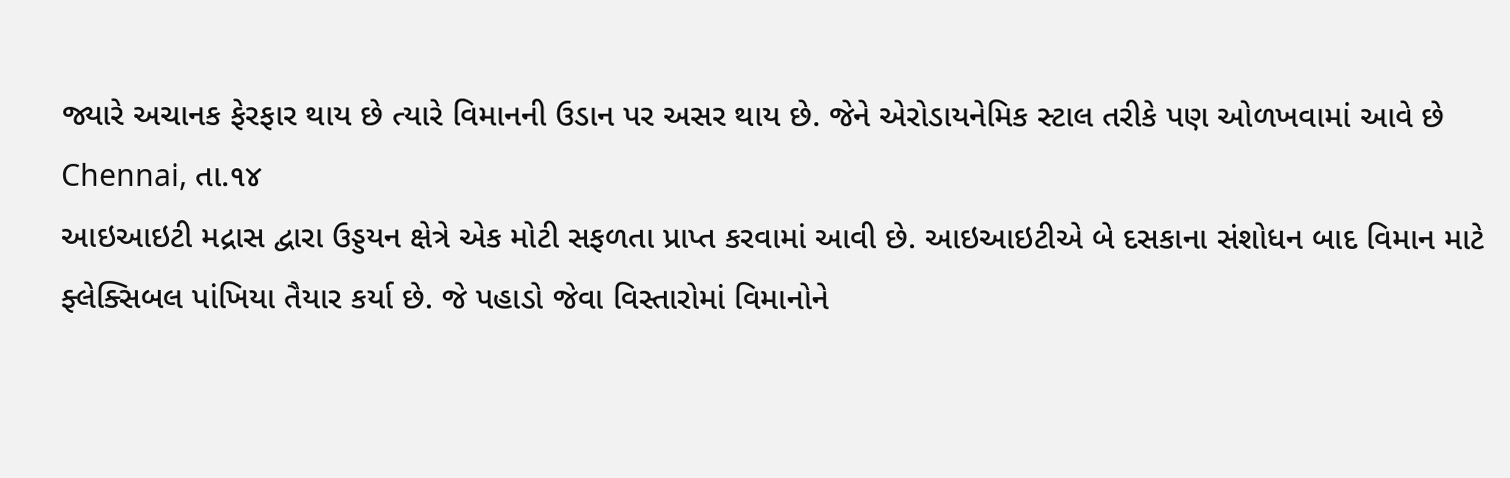જ્યારે અચાનક ફેરફાર થાય છે ત્યારે વિમાનની ઉડાન પર અસર થાય છે. જેને એરોડાયનેમિક સ્ટાલ તરીકે પણ ઓળખવામાં આવે છે
Chennai, તા.૧૪
આઇઆઇટી મદ્રાસ દ્વારા ઉડ્ડયન ક્ષેત્રે એક મોટી સફળતા પ્રાપ્ત કરવામાં આવી છે. આઇઆઇટીએ બે દસકાના સંશોધન બાદ વિમાન માટે ફ્લેક્સિબલ પાંખિયા તૈયાર કર્યા છે. જે પહાડો જેવા વિસ્તારોમાં વિમાનોને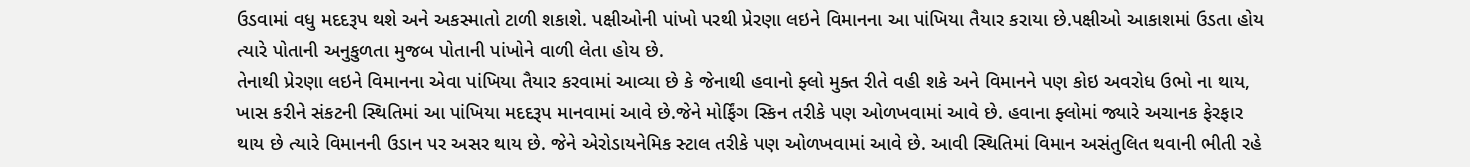ઉડવામાં વધુ મદદરૂપ થશે અને અકસ્માતો ટાળી શકાશે. પક્ષીઓની પાંખો પરથી પ્રેરણા લઇને વિમાનના આ પાંખિયા તૈયાર કરાયા છે.પક્ષીઓ આકાશમાં ઉડતા હોય ત્યારે પોતાની અનુકુળતા મુજબ પોતાની પાંખોને વાળી લેતા હોય છે.
તેનાથી પ્રેરણા લઇને વિમાનના એવા પાંખિયા તૈયાર કરવામાં આવ્યા છે કે જેનાથી હવાનો ફ્લો મુક્ત રીતે વહી શકે અને વિમાનને પણ કોઇ અવરોધ ઉભો ના થાય, ખાસ કરીને સંકટની સ્થિતિમાં આ પાંખિયા મદદરૂપ માનવામાં આવે છે.જેને મોર્ફિંગ સ્કિન તરીકે પણ ઓળખવામાં આવે છે. હવાના ફ્લોમાં જ્યારે અચાનક ફેરફાર થાય છે ત્યારે વિમાનની ઉડાન પર અસર થાય છે. જેને એરોડાયનેમિક સ્ટાલ તરીકે પણ ઓળખવામાં આવે છે. આવી સ્થિતિમાં વિમાન અસંતુલિત થવાની ભીતી રહે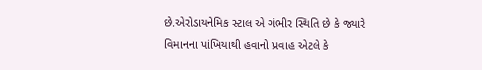છે.એરોડાયનેમિક સ્ટાલ એ ગંભીર સ્થિતિ છે કે જ્યારે વિમાનના પાંખિયાથી હવાનો પ્રવાહ એટલે કે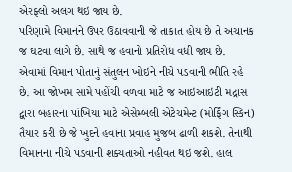એરફ્લો અલગ થઇ જાય છે.
પરિણામે વિમાનને ઉપર ઉઠાવવાની જે તાકાત હોય છે તે અચાનક જ ઘટવા લાગે છે. સાથે જ હવાનો પ્રતિરોધ વધી જાય છે. એવામાં વિમાન પોતાનું સંતુલન ખોઇને નીચે પડવાની ભીતિ રહે છે. આ જોખમ સામે પહોંચી વળવા માટે જ આઇઆઇટી મદ્રાસ દ્વારા બહારના પાંખિયા માટે એસેમ્બલી એટેચમેન્ટ (મોર્ફિંગ સ્કિન) તૈયાર કરી છે જે ખુદને હવાના પ્રવાહ મુજબ ઢાળી શકશે. તેનાથી વિમાનના નીચે પડવાની શક્યતાઓ નહીવત થઇ જશે. હાલ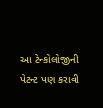આ ટેન્કોલોજીની પેટન્ટ પણ કરાવી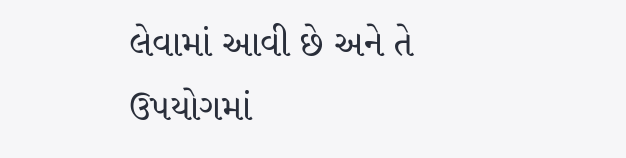લેવામાં આવી છે અને તે ઉપયોગમાં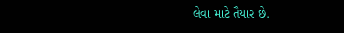લેવા માટે તૈયાર છે.